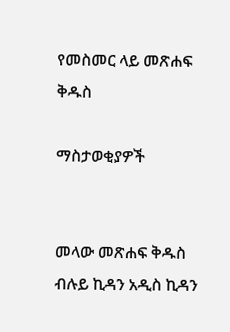የመስመር ላይ መጽሐፍ ቅዱስ

ማስታወቂያዎች


መላው መጽሐፍ ቅዱስ ብሉይ ኪዳን አዲስ ኪዳን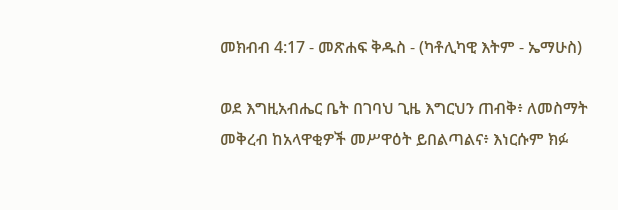መክብብ 4:17 - መጽሐፍ ቅዱስ - (ካቶሊካዊ እትም - ኤማሁስ)

ወደ እግዚአብሔር ቤት በገባህ ጊዜ እግርህን ጠብቅ፥ ለመስማት መቅረብ ከአላዋቂዎች መሥዋዕት ይበልጣልና፥ እነርሱም ክፉ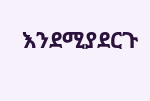እንደሚያደርጉ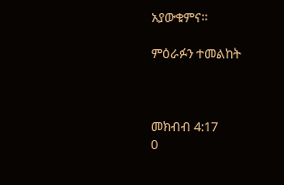አያውቁምና።

ምዕራፉን ተመልከት



መክብብ 4:17
0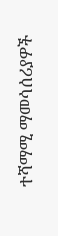ተሻማሚ ማመሳሰሪያዎች